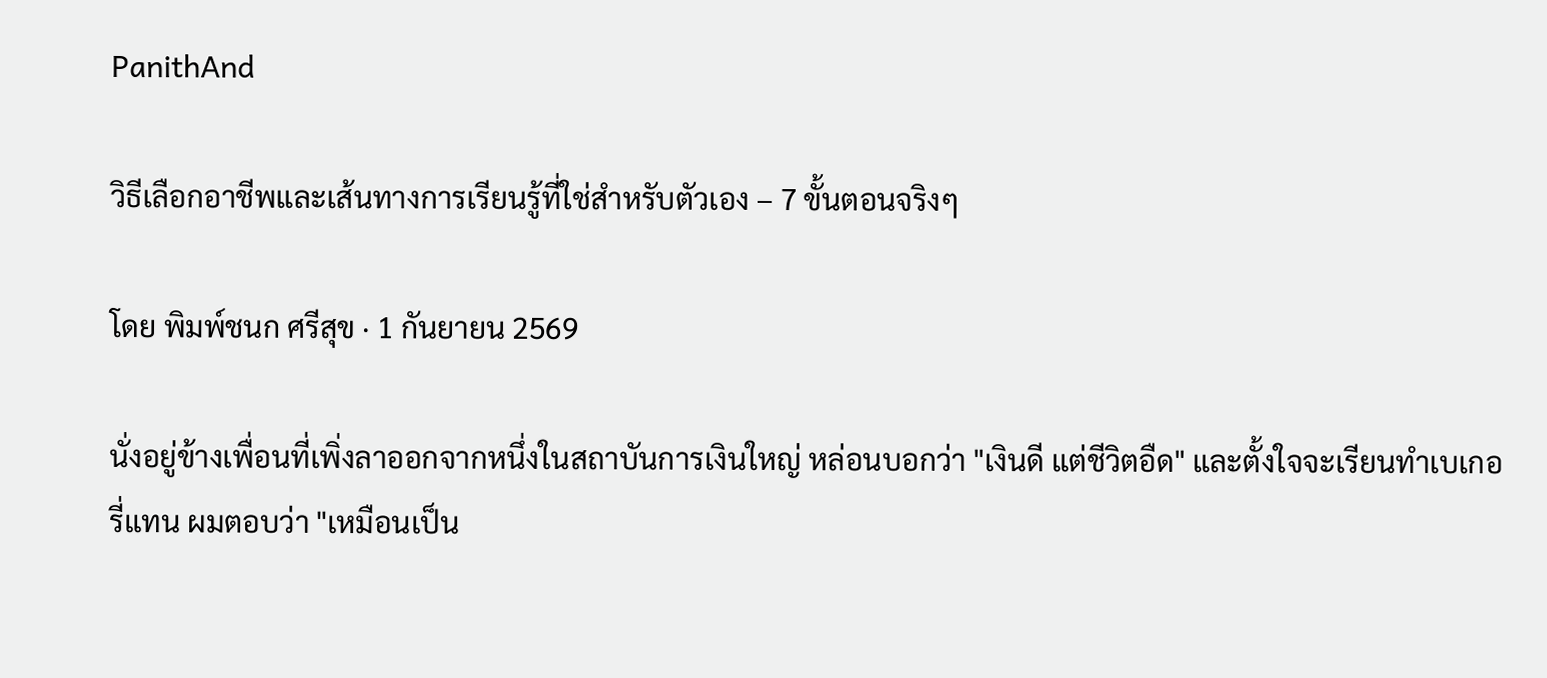PanithAnd

วิธีเลือกอาชีพและเส้นทางการเรียนรู้ที่ใช่สำหรับตัวเอง – 7 ขั้นตอนจริงๆ

โดย พิมพ์ชนก ศรีสุข · 1 กันยายน 2569

นั่งอยู่ข้างเพื่อนที่เพิ่งลาออกจากหนึ่งในสถาบันการเงินใหญ่ หล่อนบอกว่า "เงินดี แต่ชีวิตอืด" และตั้งใจจะเรียนทำเบเกอรี่แทน ผมตอบว่า "เหมือนเป็น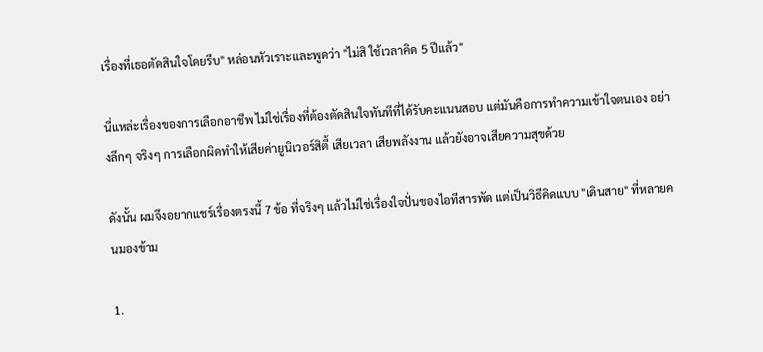เรื่องที่เธอตัดสินใจโดยรีบ" หล่อนหัวเราะและพูดว่า "ไม่สิ ใช้เวลาคิด 5 ปีแล้ว"

นี่แหล่ะเรื่องของการเลือกอาชีพ ไม่ใช่เรื่องที่ต้องตัดสินใจทันทีที่ได้รับคะแนนสอบ แต่มันคือการทำความเข้าใจตนเอง อย่างลึกๆ จริงๆ การเลือกผิดทำให้เสียค่ายูนิเวอร์สิตี้ เสียเวลา เสียพลังงาน แล้วยังอาจเสียความสุขด้วย

ดังนั้น ผมจึงอยากแชร์เรื่องตรงนี้ 7 ข้อ ที่จริงๆ แล้วไม่ใช่เรื่องใจปั่นของไอทีสารพัด แต่เป็นวิธีคิดแบบ "เดินสาย" ที่หลายคนมองข้าม

1.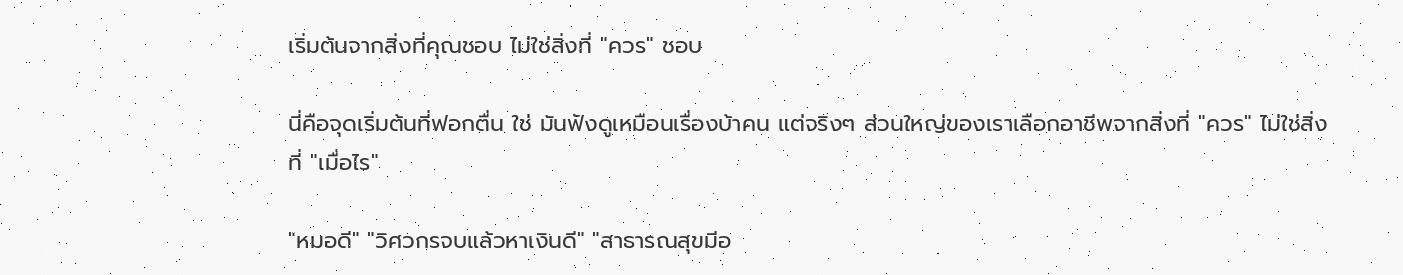เริ่มต้นจากสิ่งที่คุณชอบ ไม่ใช่สิ่งที่ "ควร" ชอบ

นี่คือจุดเริ่มต้นที่ฟอกตื่น ใช่ มันฟังดูเหมือนเรื่องบ้าคน แต่จริงๆ ส่วนใหญ่ของเราเลือกอาชีพจากสิ่งที่ "ควร" ไม่ใช่สิ่งที่ "เมื่อไร"

"หมอดี" "วิศวกรจบแล้วหาเงินดี" "สาธารณสุขมีอ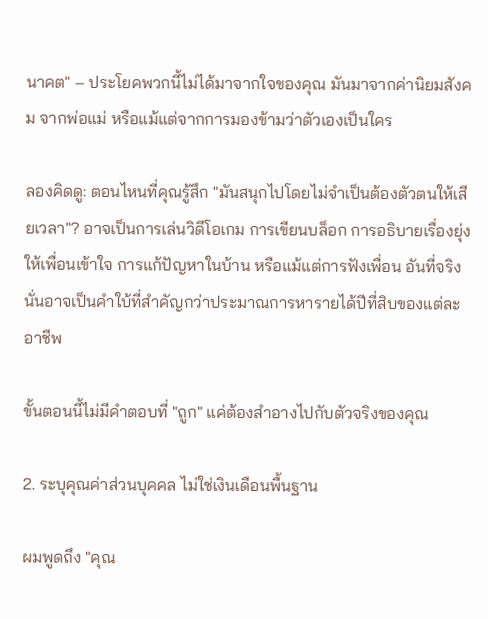นาคต" – ประโยคพวกนี้ไม่ได้มาจากใจของคุณ มันมาจากค่านิยมสังคม จากพ่อแม่ หรือแม้แต่จากการมองข้ามว่าตัวเองเป็นใคร

ลองคิดดู: ตอนไหนที่คุณรู้สึก "มันสนุกไปโดยไม่จำเป็นต้องตัวตนให้เสียเวลา"? อาจเป็นการเล่นวิดีโอเกม การเขียนบล็อก การอธิบายเรื่องยุ่งให้เพื่อนเข้าใจ การแก้ปัญหาในบ้าน หรือแม้แต่การฟังเพื่อน อันที่จริง นั่นอาจเป็นคำใบ้ที่สำคัญกว่าประมาณการหารายได้ปีที่สิบของแต่ละอาชีพ

ขั้นตอนนี้ไม่มีคำตอบที่ "ถูก" แค่ต้องสำอางไปกับตัวจริงของคุณ

2. ระบุคุณค่าส่วนบุคคล ไม่ใช่เงินเดือนพื้นฐาน

ผมพูดถึง "คุณ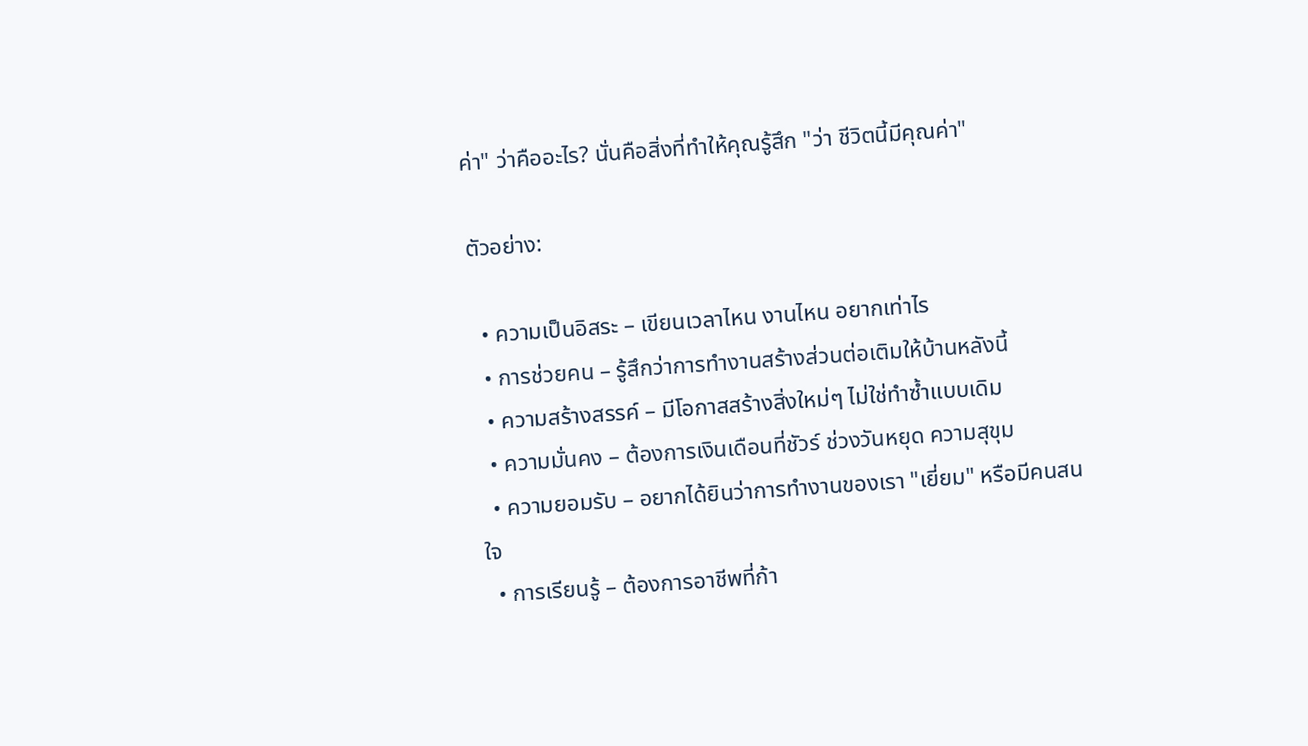ค่า" ว่าคืออะไร? นั่นคือสิ่งที่ทำให้คุณรู้สึก "ว่า ชีวิตนี้มีคุณค่า"

ตัวอย่าง:

  • ความเป็นอิสระ – เขียนเวลาไหน งานไหน อยากเท่าไร
  • การช่วยคน – รู้สึกว่าการทำงานสร้างส่วนต่อเติมให้บ้านหลังนี้
  • ความสร้างสรรค์ – มีโอกาสสร้างสิ่งใหม่ๆ ไม่ใช่ทำซ้ำแบบเดิม
  • ความมั่นคง – ต้องการเงินเดือนที่ชัวร์ ช่วงวันหยุด ความสุขุม
  • ความยอมรับ – อยากได้ยินว่าการทำงานของเรา "เยี่ยม" หรือมีคนสนใจ
  • การเรียนรู้ – ต้องการอาชีพที่ก้า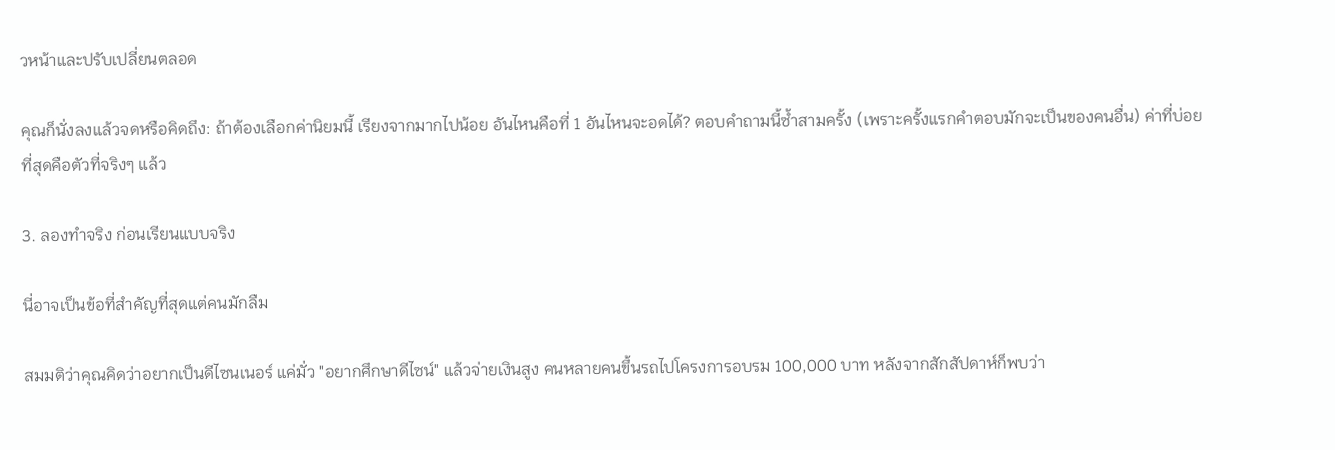วหน้าและปรับเปลี่ยนตลอด

คุณก็นั่งลงแล้วจดหรือคิดถึง: ถ้าต้องเลือกค่านิยมนี้ เรียงจากมากไปน้อย อันไหนคือที่ 1 อันไหนจะอดได้? ตอบคำถามนี้ซ้ำสามครั้ง (เพราะครั้งแรกคำตอบมักจะเป็นของคนอื่น) ค่าที่บ่อยที่สุดคือตัวที่จริงๆ แล้ว

3. ลองทำจริง ก่อนเรียนแบบจริง

นี่อาจเป็นข้อที่สำคัญที่สุดแต่คนมักลืม

สมมติว่าคุณคิดว่าอยากเป็นดีไซนเนอร์ แค่มั่ว "อยากศึกษาดีไซน์" แล้วจ่ายเงินสูง คนหลายคนขึ้นรถไปโครงการอบรม 100,000 บาท หลังจากสักสัปดาห์ก็พบว่า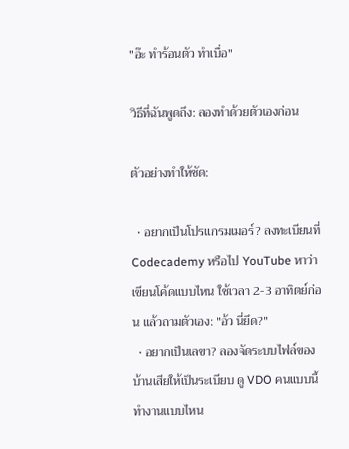"อ๊ะ ทำร้อนตัว ทำเบื่อ"

วิธีที่ฉันพูดถึง: ลองทำด้วยตัวเองก่อน

ตัวอย่างทำให้ชัด:

  • อยากเป็นโปรแกรมเมอร์? ลงทะเบียนที่ Codecademy หรือไป YouTube หาว่าเขียนโค้ดแบบไหน ใช้เวลา 2-3 อาทิตย์ก่อน แล้วถามตัวเอง: "อ้ว นี่ยึด?"
  • อยากเป็นเลขา? ลองจัดระบบไฟล์ของบ้านเสียให้เป็นระเบียบ ดู VDO คนแบบนี้ทำงานแบบไหน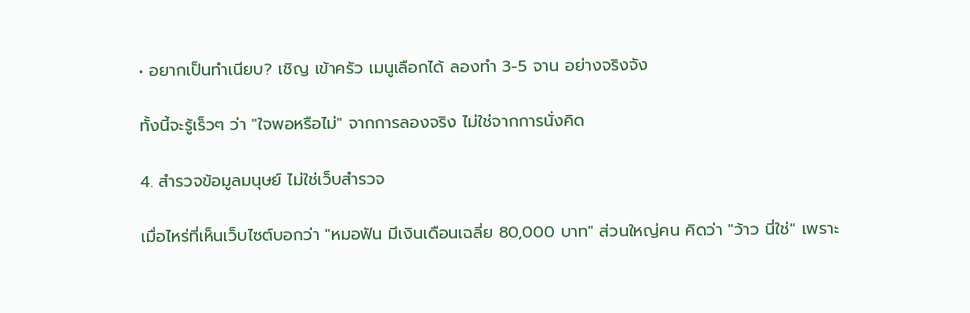• อยากเป็นทำเนียบ? เชิญ เข้าครัว เมนูเลือกได้ ลองทำ 3-5 จาน อย่างจริงจัง

ทั้งนี้จะรู้เร็วๆ ว่า "ใจพอหรือไม่" จากการลองจริง ไม่ใช่จากการนั่งคิด

4. สำรวจข้อมูลมนุษย์ ไม่ใช่เว็บสำรวจ

เมื่อไหร่ที่เห็นเว็บไซต์บอกว่า "หมอฟัน มีเงินเดือนเฉลี่ย 80,000 บาท" ส่วนใหญ่คน คิดว่า "ว้าว นี่ใช่" เพราะ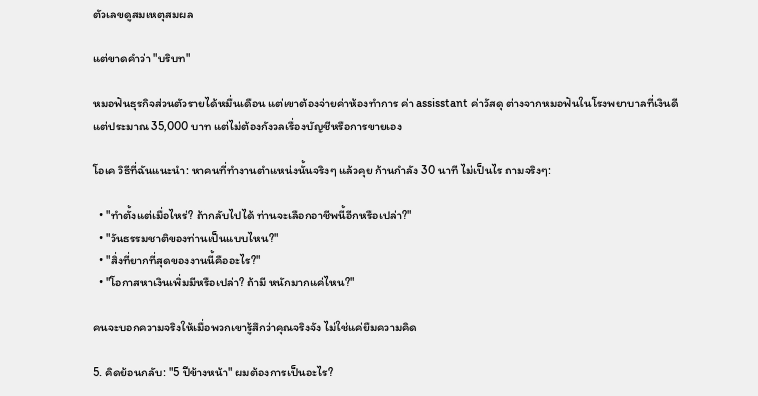ตัวเลขดูสมเหตุสมผล

แต่ขาดคำว่า "บริบท"

หมอฟันธุรกิจส่วนตัวรายได้หมื่นเดือน แต่เขาต้องจ่ายค่าห้องทำการ ค่า assisstant ค่าวัสดุ ต่างจากหมอฟันในโรงพยาบาลที่เงินดีแต่ประมาณ 35,000 บาท แต่ไม่ต้องกังวลเรื่องบัญชีหรือการขายเอง

โอเค วิธีที่ฉันแนะนำ: หาคนที่ทำงานตำแหน่งนั้นจริงๆ แล้วคุย ก้านกำลัง 30 นาที ไม่เป็นไร ถามจริงๆ:

  • "ทำตั้งแต่เมื่อไหร่? ถ้ากลับไปได้ ท่านจะเลือกอาชีพนี้อีกหรือเปล่า?"
  • "วันธรรมชาติของท่านเป็นแบบไหน?"
  • "สิ่งที่ยากที่สุดของงานนี้คืออะไร?"
  • "โอกาสหาเงินเพิ่มมีหรือเปล่า? ถ้ามี หนักมากแค่ไหน?"

คนจะบอกความจริงให้เมื่อพวกเขารู้สึกว่าคุณจริงจัง ไม่ใช่แค่ยืมความคิด

5. คิดย้อนกลับ: "5 ปีข้างหน้า" ผมต้องการเป็นอะไร?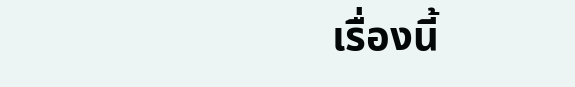เรื่องนี้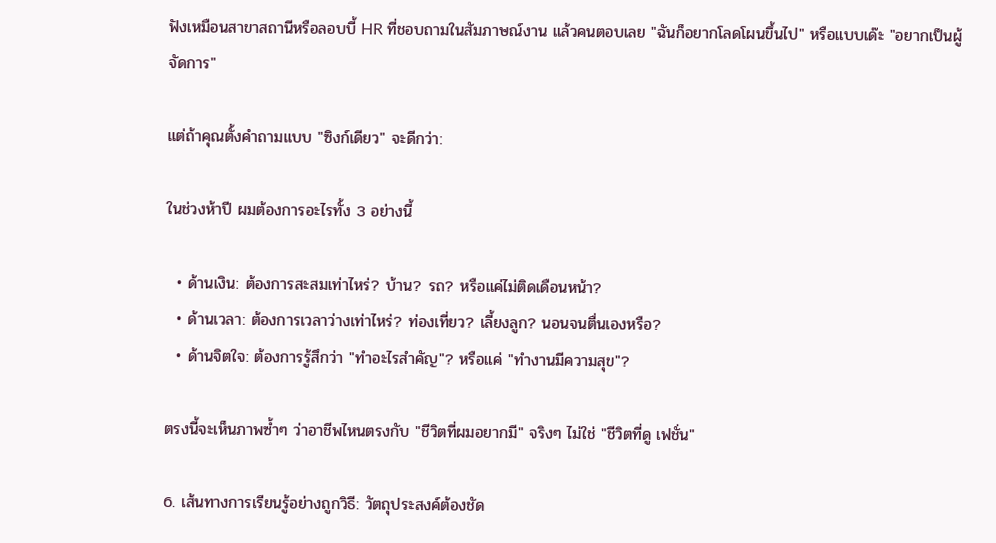ฟังเหมือนสาขาสถานีหรือลอบบี้ HR ที่ชอบถามในสัมภาษณ์งาน แล้วคนตอบเลย "ฉันก็อยากโลดโผนขึ้นไป" หรือแบบเด๊ะ "อยากเป็นผู้จัดการ"

แต่ถ้าคุณตั้งคำถามแบบ "ซิงก์เดียว" จะดีกว่า:

ในช่วงห้าปี ผมต้องการอะไรทั้ง 3 อย่างนี้

  • ด้านเงิน: ต้องการสะสมเท่าไหร่? บ้าน? รถ? หรือแค่ไม่ติดเดือนหน้า?
  • ด้านเวลา: ต้องการเวลาว่างเท่าไหร่? ท่องเที่ยว? เลี้ยงลูก? นอนจนตื่นเองหรือ?
  • ด้านจิตใจ: ต้องการรู้สึกว่า "ทำอะไรสำคัญ"? หรือแค่ "ทำงานมีความสุข"?

ตรงนี้จะเห็นภาพซ้ำๆ ว่าอาชีพไหนตรงกับ "ชีวิตที่ผมอยากมี" จริงๆ ไม่ใช่ "ชีวิตที่ดู เฟชั่น"

6. เส้นทางการเรียนรู้อย่างถูกวิธี: วัตถุประสงค์ต้องชัด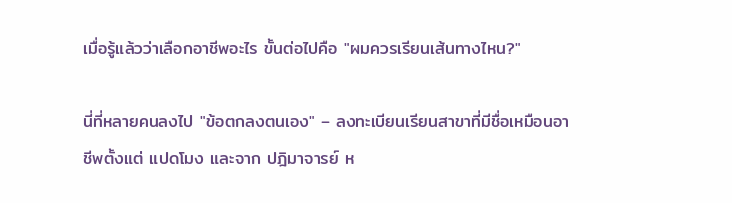เมื่อรู้แล้วว่าเลือกอาชีพอะไร ขั้นต่อไปคือ "ผมควรเรียนเส้นทางไหน?"

นี่ที่หลายคนลงไป "ข้อตกลงตนเอง" – ลงทะเบียนเรียนสาขาที่มีชื่อเหมือนอาชีพตั้งแต่ แปดโมง และจาก ปฎิมาจารย์ ห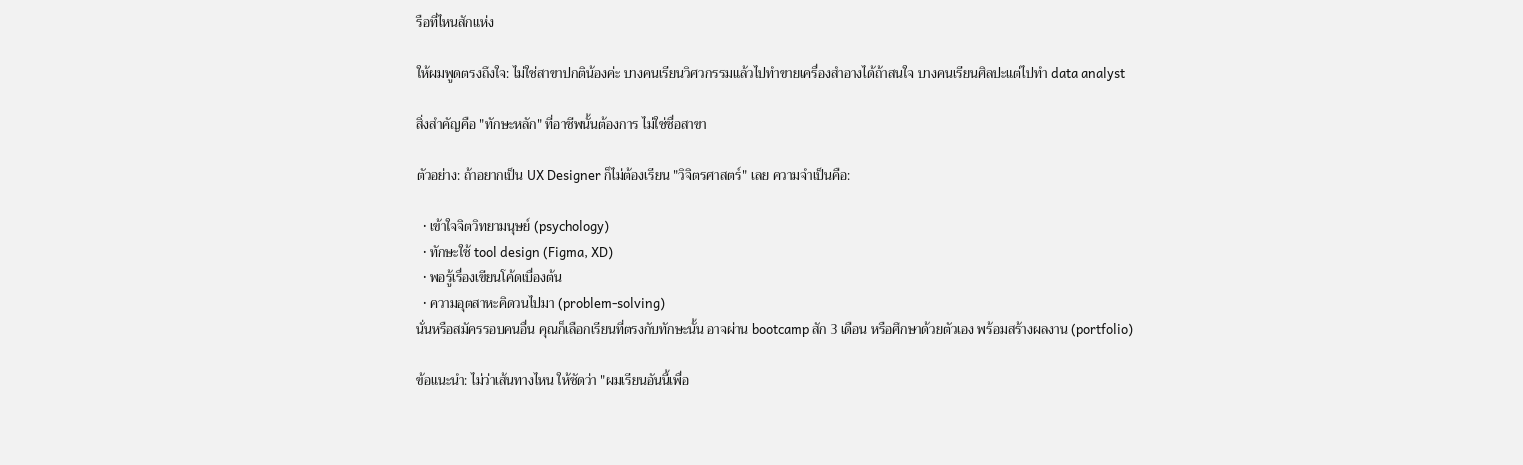รือที่ไหนสักแห่ง

ให้ผมพูดตรงถึงใจ: ไม่ใช่สาขาปกติน้องค่ะ บางคนเรียนวิศวกรรมแล้วไปทำขายเครื่องสำอางได้ถ้าสนใจ บางคนเรียนศิลปะแต่ไปทำ data analyst

สิ่งสำคัญคือ "ทักษะหลัก" ที่อาชีพนั้นต้องการ ไม่ใช่ชื่อสาขา

ตัวอย่าง: ถ้าอยากเป็น UX Designer ก็ไม่ต้องเรียน "วิจิตรศาสตร์" เลย ความจำเป็นคือ:

  • เข้าใจจิตวิทยามนุษย์ (psychology)
  • ทักษะใช้ tool design (Figma, XD)
  • พอรู้เรื่องเขียนโค้ดเบื่องต้น
  • ความอุตสาหะคิดวนไปมา (problem-solving)
นั่นหรือสมัครรอบคนอื่น คุณก็เลือกเรียนที่ตรงกับทักษะนั้น อาจผ่าน bootcamp สัก 3 เดือน หรือศึกษาด้วยตัวเอง พร้อมสร้างผลงาน (portfolio)

ข้อแนะนำ: ไม่ว่าเส้นทางไหน ให้ชัดว่า "ผมเรียนอันนี้เพื่อ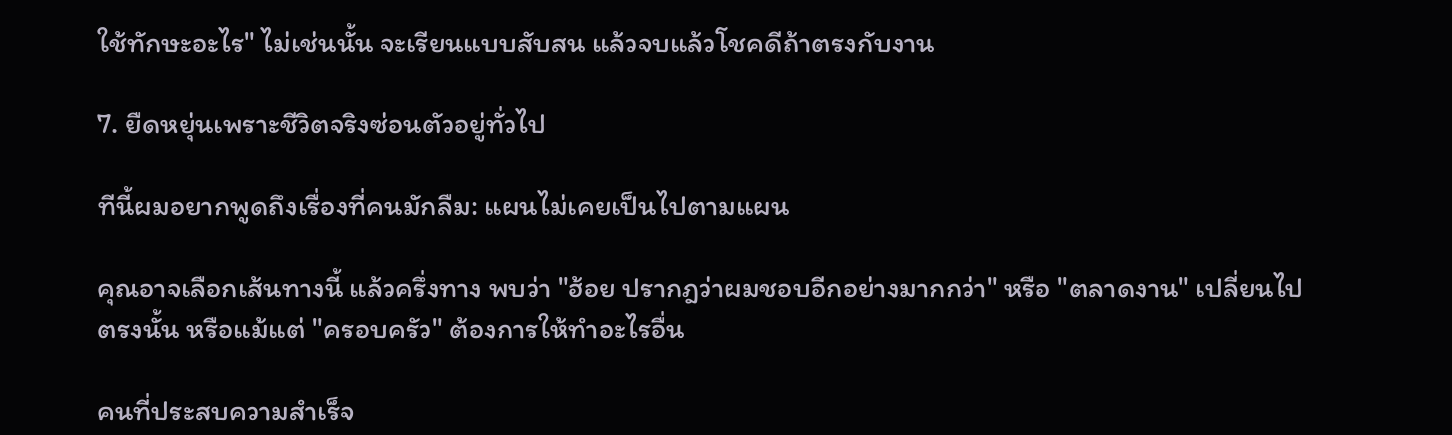ใช้ทักษะอะไร" ไม่เช่นนั้น จะเรียนแบบสับสน แล้วจบแล้วโชคดีถ้าตรงกับงาน

7. ยืดหยุ่นเพราะชีวิตจริงซ่อนตัวอยู่ทั่วไป

ทีนี้ผมอยากพูดถึงเรื่องที่คนมักลืม: แผนไม่เคยเป็นไปตามแผน

คุณอาจเลือกเส้นทางนี้ แล้วครึ่งทาง พบว่า "ฮ้อย ปรากฎว่าผมชอบอีกอย่างมากกว่า" หรือ "ตลาดงาน" เปลี่ยนไปตรงนั้น หรือแม้แต่ "ครอบครัว" ต้องการให้ทำอะไรอื่น

คนที่ประสบความสำเร็จ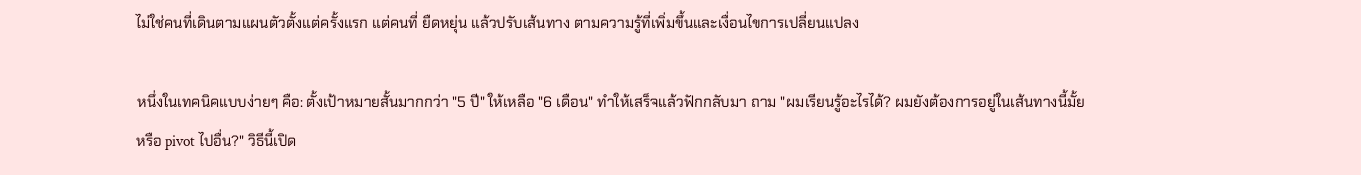ไม่ใช่คนที่เดินตามแผนตัวตั้งแต่ครั้งแรก แต่คนที่ ยืดหยุ่น แล้วปรับเส้นทาง ตามความรู้ที่เพิ่มขึ้นและเงื่อนไขการเปลี่ยนแปลง

หนึ่งในเทคนิคแบบง่ายๆ คือ: ตั้งเป้าหมายสั้นมากกว่า "5 ปี" ให้เหลือ "6 เดือน" ทำให้เสร็จแล้วฟักกลับมา ถาม "ผมเรียนรู้อะไรได้? ผมยังต้องการอยู่ในเส้นทางนี้มั้ย หรือ pivot ไปอื่น?" วิธีนี้เปิด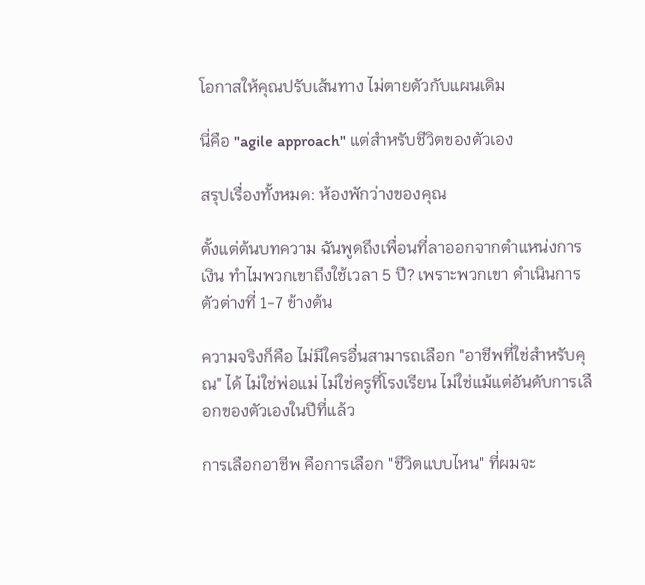โอกาสให้คุณปรับเส้นทาง ไม่ตายตัวกับแผนเดิม

นี่คือ "agile approach" แต่สำหรับชีวิตของตัวเอง

สรุปเรื่องทั้งหมด: ห้องพักว่างของคุณ

ตั้งแต่ต้นบทความ ฉันพูดถึงเพื่อนที่ลาออกจากตำแหน่งการเงิน ทำไมพวกเขาถึงใช้เวลา 5 ปี? เพราะพวกเขา ดำเนินการตัวต่างที่ 1-7 ข้างต้น

ความจริงก็คือ ไม่มีใครอื่นสามารถเลือก "อาชีพที่ใช่สำหรับคุณ" ได้ ไม่ใช่พ่อแม่ ไม่ใช่ครูที่โรงเรียน ไม่ใช่แม้แต่อันดับการเลือกของตัวเองในปีที่แล้ว

การเลือกอาชีพ คือการเลือก "ชีวิตแบบไหน" ที่ผมจะ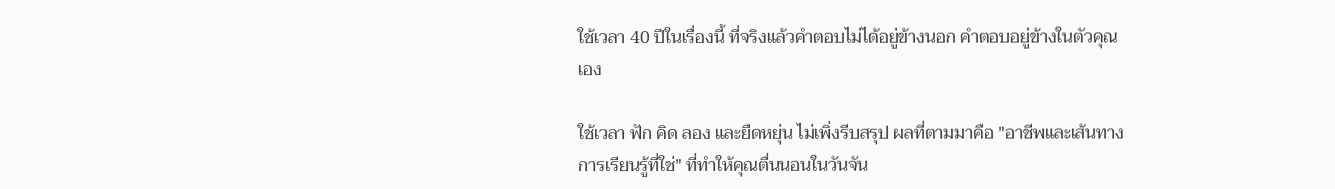ใช้เวลา 40 ปีในเรื่องนี้ ที่จริงแล้วคำตอบไม่ได้อยู่ข้างนอก คำตอบอยู่ข้างในตัวคุณเอง

ใช้เวลา ฟัก คิด ลอง และยืดหยุ่น ไม่เพิ่งรีบสรุป ผลที่ตามมาคือ "อาชีพและเส้นทางการเรียนรู้ที่ใช่" ที่ทำให้คุณตื่นนอนในวันจัน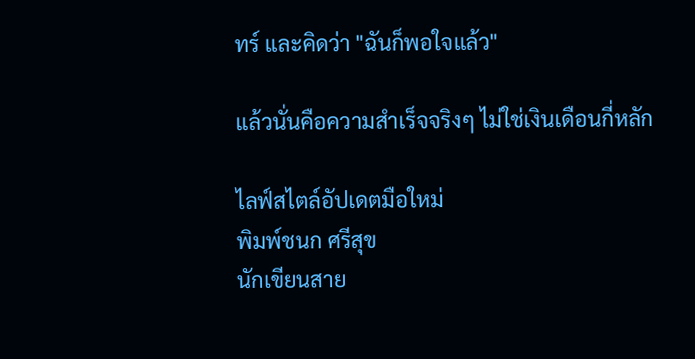ทร์ และคิดว่า "ฉันก็พอใจแล้ว"

แล้วนั่นคือความสำเร็จจริงๆ ไม่ใช่เงินเดือนกี่หลัก

ไลฟ์สไตล์อัปเดตมือใหม่
พิมพ์ชนก ศรีสุข
นักเขียนสาย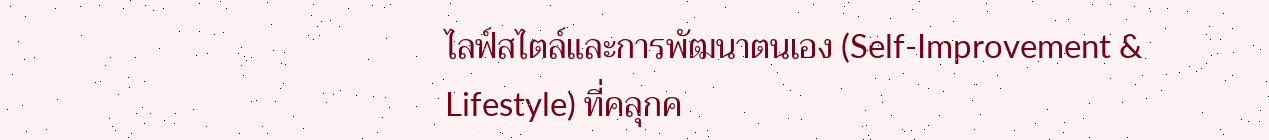ไลฟ์สไตล์และการพัฒนาตนเอง (Self-Improvement & Lifestyle) ที่คลุกค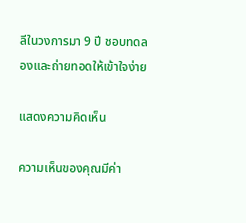ลีในวงการมา 9 ปี ชอบทดลองและถ่ายทอดให้เข้าใจง่าย

แสดงความคิดเห็น

ความเห็นของคุณมีค่า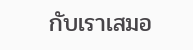กับเราเสมอ